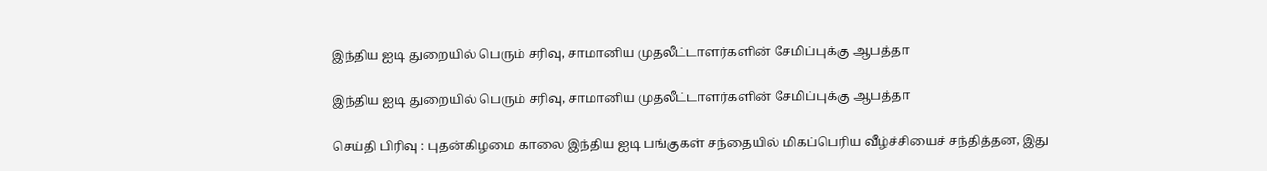இந்திய ஐடி துறையில் பெரும் சரிவு, சாமானிய முதலீட்டாளர்களின் சேமிப்புக்கு ஆபத்தா

இந்திய ஐடி துறையில் பெரும் சரிவு, சாமானிய முதலீட்டாளர்களின் சேமிப்புக்கு ஆபத்தா

செய்தி பிரிவு : புதன்கிழமை காலை இந்திய ஐடி பங்குகள் சந்தையில் மிகப்பெரிய வீழ்ச்சியைச் சந்தித்தன, இது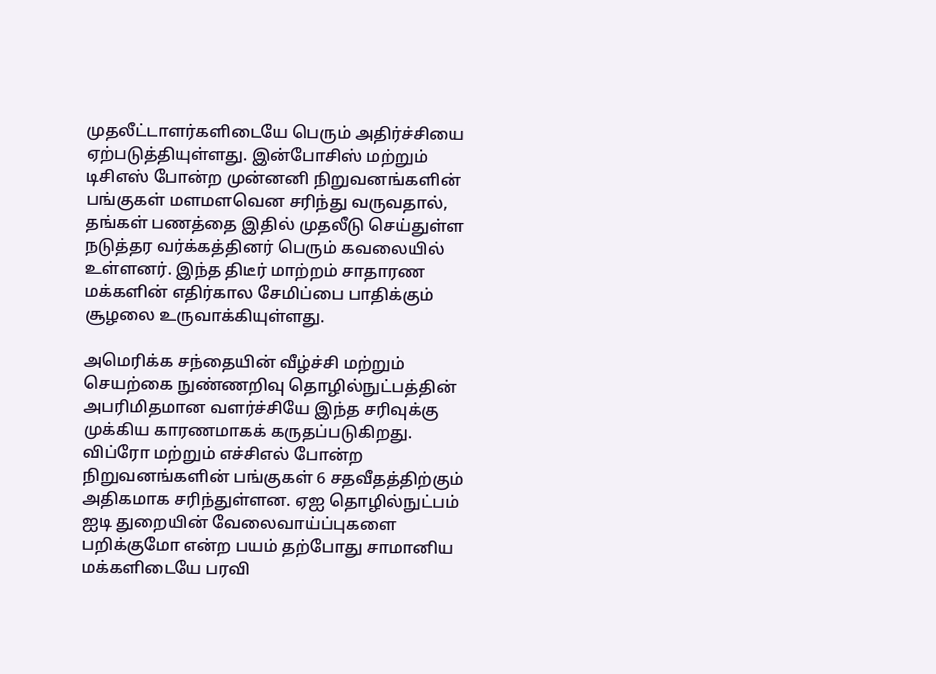முதலீட்டாளர்களிடையே பெரும் அதிர்ச்சியை ஏற்படுத்தியுள்ளது. இன்போசிஸ் மற்றும் டிசிஎஸ் போன்ற முன்னனி நிறுவனங்களின் பங்குகள் மளமளவென சரிந்து வருவதால், தங்கள் பணத்தை இதில் முதலீடு செய்துள்ள நடுத்தர வர்க்கத்தினர் பெரும் கவலையில் உள்ளனர். இந்த திடீர் மாற்றம் சாதாரண மக்களின் எதிர்கால சேமிப்பை பாதிக்கும் சூழலை உருவாக்கியுள்ளது.

அமெரிக்க சந்தையின் வீழ்ச்சி மற்றும் செயற்கை நுண்ணறிவு தொழில்நுட்பத்தின் அபரிமிதமான வளர்ச்சியே இந்த சரிவுக்கு முக்கிய காரணமாகக் கருதப்படுகிறது. விப்ரோ மற்றும் எச்சிஎல் போன்ற நிறுவனங்களின் பங்குகள் 6 சதவீதத்திற்கும் அதிகமாக சரிந்துள்ளன. ஏஐ தொழில்நுட்பம் ஐடி துறையின் வேலைவாய்ப்புகளை பறிக்குமோ என்ற பயம் தற்போது சாமானிய மக்களிடையே பரவி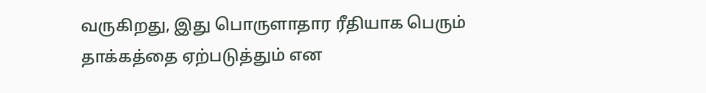வருகிறது, இது பொருளாதார ரீதியாக பெரும் தாக்கத்தை ஏற்படுத்தும் என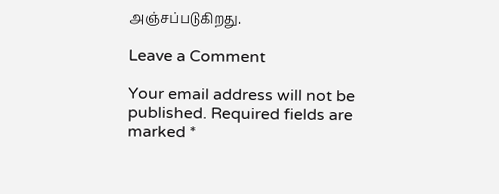அஞ்சப்படுகிறது.

Leave a Comment

Your email address will not be published. Required fields are marked *